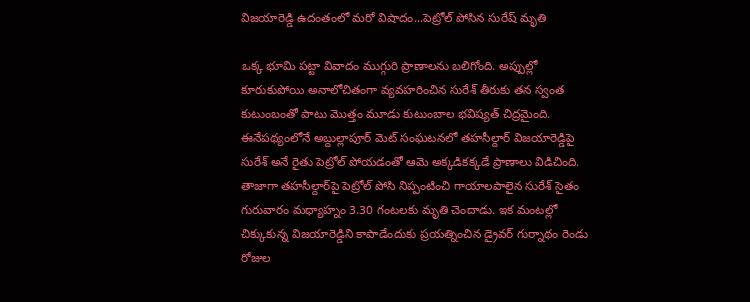విజయారెడ్డి ఉదంతంలో మరో విషాదం...పెట్రోల్ పోసిన సురేష్ మృతి

ఒక్క భూమి పట్టా వివాదం ముగ్గురి ప్రాణాలను బలిగోంది. అప్పుల్లో కూరుకుపోయి అనాలోచితంగా వ్యవహరించిన సురేశ్ తీరుకు తన స్వంత కుటుంబంతో పాటు మొత్తం మూడు కుటుంబాల భవిష్యత్ చిద్రమైంది. ఈనేపథ్యంలోనే అబ్దుల్లా‌పూర్ మెట్ సంఘటనలో తహసీల్దార్ విజయారెడ్డిపై సురేశ్ అనే రైతు పెట్రోల్ పోయడంతో ఆమె అక్కడికక్కడే ప్రాణాలు విడిచింది. తాజాగా తహసీల్దార్‌పై పెట్రోల్ పోసి నిప్పంటించి గాయాలపాలైన సురేశ్ సైతం గురువారం మధ్యాహ్నం 3.30 గంటలకు మృతి చెందాడు. ఇక మంటల్లో చిక్కుకున్న విజయారెడ్డిని కాపాడేందుకు ప్రయత్నించిన డ్రైవర్ గుర్నాథం రెండు రోజుల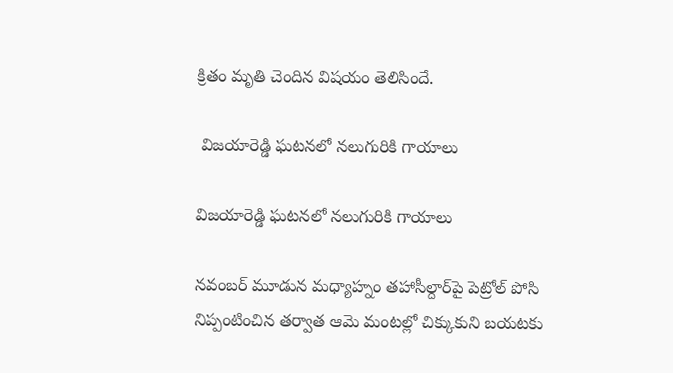క్రితం మృతి చెందిన విషయం తెలిసిందే.

 విజయారెడ్డి ఘటనలో నలుగురికి గాయాలు

విజయారెడ్డి ఘటనలో నలుగురికి గాయాలు

నవంబర్ మూడున మధ్యాహ్నం తహాసీల్దార్‌పై పెట్రోల్ పోసి నిప్పంటించిన తర్వాత ఆమె మంటల్లో చిక్కుకుని బయటకు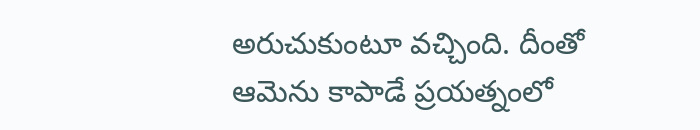అరుచుకుంటూ వచ్చింది. దీంతో ఆమెను కాపాడే ప్రయత్నంలో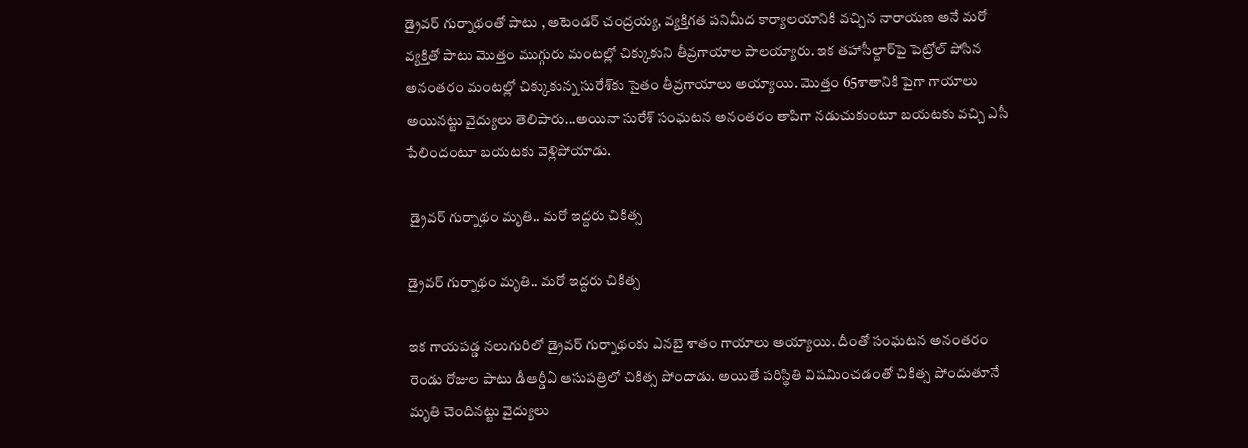డ్రైవర్ గుర్నాథంతో పాటు , అటెండర్ చంద్రయ్య, వ్యక్తిగత పనిమీద కార్యాలయానికి వచ్చిన నారాయణ అనే మరో వ్యక్తితో పాటు మొత్తం ముగ్గురు మంటల్లో చిక్కుకుని తీవ్రగాయాల పాలయ్యారు. ఇక తహాసీల్దార్‌పై పెట్రోల్ పోసిన అనంతరం మంటల్లో చిక్కుకున్న సురేశ్‌కు సైతం తీవ్రగాయాలు అయ్యాయి. మొత్తం 65శాతానికి పైగా గాయాలు అయినట్టు వైద్యులు తెలిపారు...అయినా సురేశ్ సంఘటన అనంతరం తాపిగా నడుచుకుంటూ బయటకు వచ్చి ఎసీ పేలిందంటూ బయటకు వెళ్లిపోయాడు.

 డ్రైవర్ గుర్నాథం మృతి.. మరో ఇద్దరు చికిత్స

డ్రైవర్ గుర్నాథం మృతి.. మరో ఇద్దరు చికిత్స

ఇక గాయపడ్డ నలుగురిలో డ్రైవర్ గుర్నాథంకు ఎనబై శాతం గాయాలు అయ్యాయి. దీంతో సంఘటన అనంతరం రెండు రోజుల పాటు డీఆర్డీఏ ఆసుపత్రిలో చికిత్స పోందాడు. అయితే పరిస్థితి విషమించడంతో చికిత్స పోందుతూనే మృతి చెందినట్టు వైద్యులు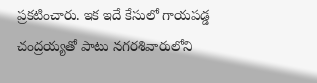ప్రకటించారు. ఇక ఇదే కేసులో గాయపడ్డ చంద్రయ్యతో పాటు నగరశివారులోని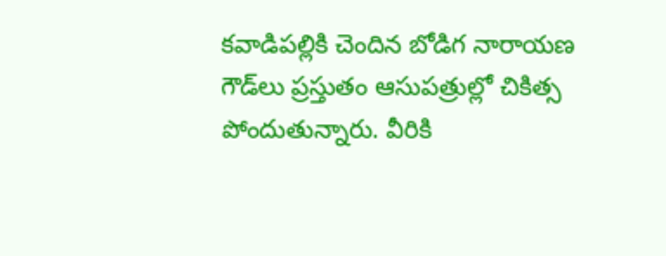కవాడిపల్లికి చెందిన బోడిగ నారాయణ గౌడ్‌లు ప్రస్తుతం ఆసుపత్రుల్లో చికిత్స పోందుతున్నారు. వీరికి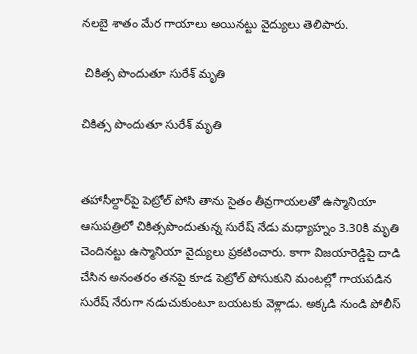నలబై శాతం మేర గాయాలు అయినట్టు వైద్యులు తెలిపారు.

 చికిత్స పొందుతూ సురేశ్ మృతి

చికిత్స పొందుతూ సురేశ్ మృతి


తహాసీల్దార్‌పై పెట్రోల్ పోసి తాను సైతం తీవ్రగాయలతో ఉస్మానియా ఆసుపత్రిలో చికిత్సపొందుతున్న సురేష్ నేడు మధ్యాహ్నం 3.30కి మృతి చెందినట్టు ఉస్మానియా వైద్యులు ప్రకటించారు. కాగా విజయారెడ్డిపై దాడి చేసిన అనంతరం తనపై కూడ పెట్రోల్ పోసుకుని మంటల్లో గాయపడిన సురేష్ నేరుగా నడుచుకుంటూ బయటకు వెళ్లాడు. అక్కడి నుండి పోలీస్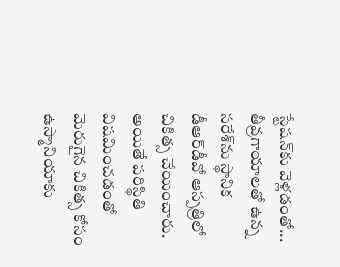స్టేషన్‌కు వెళ్లడంతో... తీవ్రగాయాలతో ఉన్న సరేశ్‌ను స్థానిక డీఆర్‌డీవో ఆస్పత్రిలో చికిత్స చేయించారు. అయితే పరిస్థితి విషమించడంతో మెరుగైన చికిత్స కోసం ఉస్మానియాకు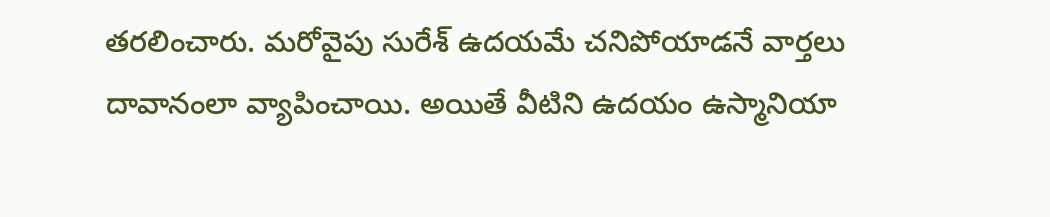తరలించారు. మరోవైపు సురేశ్ ఉదయమే చనిపోయాడనే వార్తలు దావానంలా వ్యాపించాయి. అయితే వీటిని ఉదయం ఉస్మానియా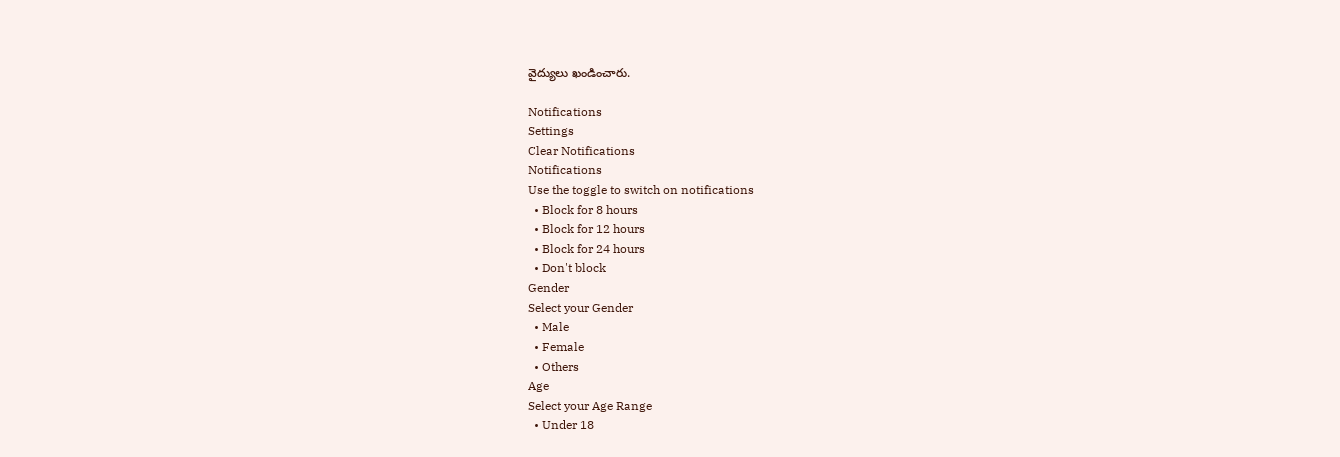వైద్యులు ఖండించారు.

Notifications
Settings
Clear Notifications
Notifications
Use the toggle to switch on notifications
  • Block for 8 hours
  • Block for 12 hours
  • Block for 24 hours
  • Don't block
Gender
Select your Gender
  • Male
  • Female
  • Others
Age
Select your Age Range
  • Under 18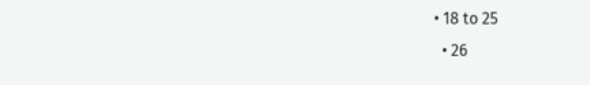• 18 to 25
  • 26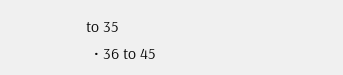to 35
  • 36 to 45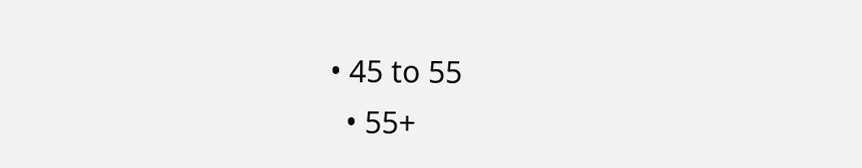• 45 to 55
  • 55+